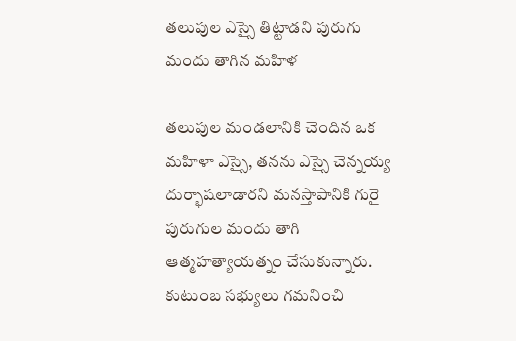తలుపుల ఎస్సై తిట్టాడని పురుగు మందు తాగిన మహిళ

తలుపుల మండలానికి చెందిన ఒక మహిళా ఎస్సై, తనను ఎస్సై చెన్నయ్య దుర్భాషలాడారని మనస్తాపానికి గురై పురుగుల మందు తాగి ఆత్మహత్యాయత్నం చేసుకున్నారు. కుటుంబ సభ్యులు గమనించి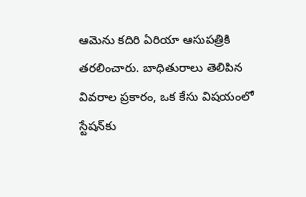ఆమెను కదిరి ఏరియా ఆసుపత్రికి తరలించారు. బాధితురాలు తెలిపిన వివరాల ప్రకారం, ఒక కేసు విషయంలో స్టేషన్‌కు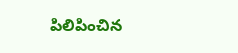పిలిపించిన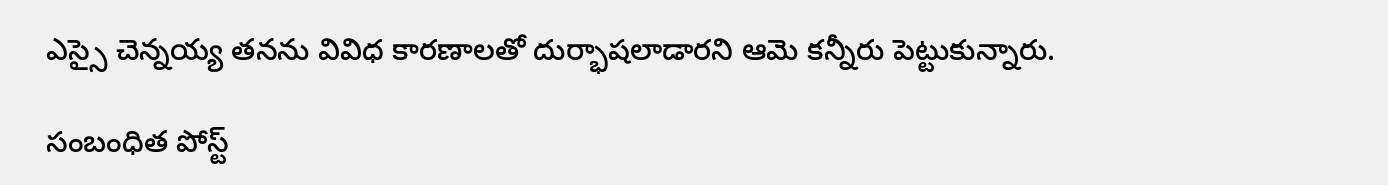ఎస్సై చెన్నయ్య తనను వివిధ కారణాలతో దుర్భాషలాడారని ఆమె కన్నీరు పెట్టుకున్నారు.

సంబంధిత పోస్ట్